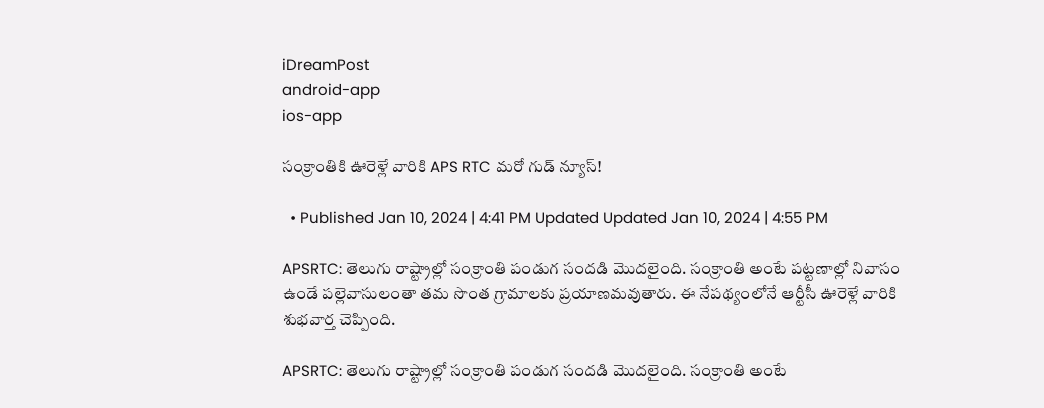iDreamPost
android-app
ios-app

సంక్రాంతికి ఊరెళ్లే వారికి APS RTC మరో గుడ్ న్యూస్!

  • Published Jan 10, 2024 | 4:41 PM Updated Updated Jan 10, 2024 | 4:55 PM

APSRTC: తెలుగు రాష్ట్రాల్లో సంక్రాంతి పండుగ సందడి మొదలైంది. సంక్రాంతి అంటే పట్టణాల్లో నివాసం ఉండే పల్లెవాసులంతా తమ సొంత గ్రామాలకు ప్రయాణమవుతారు. ఈ నేపథ్యంలోనే ఆర్టీసీ ఊరెళ్లే వారికి శుభవార్త చెప్పింది.

APSRTC: తెలుగు రాష్ట్రాల్లో సంక్రాంతి పండుగ సందడి మొదలైంది. సంక్రాంతి అంటే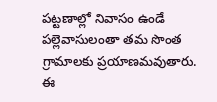పట్టణాల్లో నివాసం ఉండే పల్లెవాసులంతా తమ సొంత గ్రామాలకు ప్రయాణమవుతారు. ఈ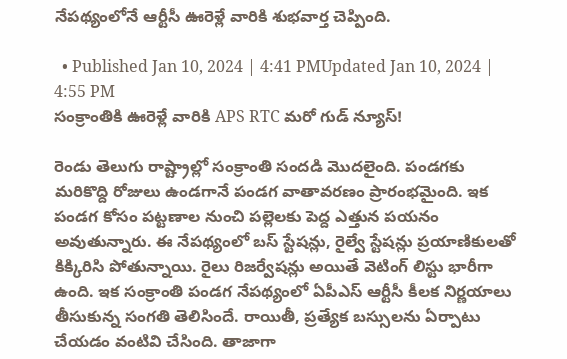నేపథ్యంలోనే ఆర్టీసీ ఊరెళ్లే వారికి శుభవార్త చెప్పింది.

  • Published Jan 10, 2024 | 4:41 PMUpdated Jan 10, 2024 | 4:55 PM
సంక్రాంతికి ఊరెళ్లే వారికి APS RTC మరో గుడ్ న్యూస్!

రెండు తెలుగు రాష్ట్రాల్లో సంక్రాంతి సందడి మొదలైంది. పండగకు మరికొద్ది రోజులు ఉండగానే పండగ వాతావరణం ప్రారంభమైంది. ఇక పండగ కోసం పట్టణాల నుంచి పల్లెలకు పెద్ద ఎత్తున పయనం అవుతున్నారు. ఈ నేపథ్యంలో బస్ స్టేషన్లు, రైల్వే స్టేషన్లు ప్రయాణికులతో కిక్కిరిసి పోతున్నాయి. రైలు రిజర్వేషన్లు అయితే వెటింగ్ లిస్టు భారీగా ఉంది. ఇక సంక్రాంతి పండగ నేపథ్యంలో ఏపీఎస్ ఆర్టీసీ కీలక నిర్ణయాలు తీసుకున్న సంగతి తెలిసిందే. రాయితీ, ప్రత్యేక బస్సులను ఏర్పాటు చేయడం వంటివి చేసింది. తాజాగా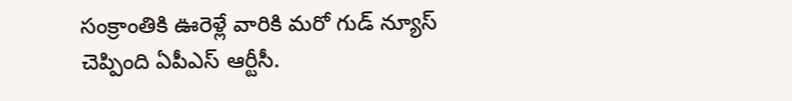సంక్రాంతికి ఊరెళ్లే వారికి మరో గుడ్ న్యూస్ చెప్పింది ఏపీఎస్ ఆర్టీసీ.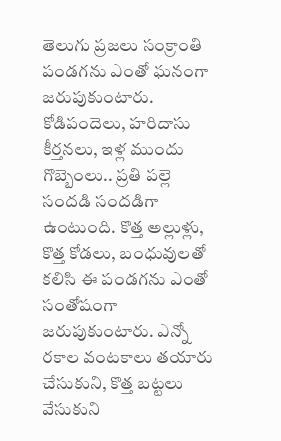తెలుగు ప్రజలు సంక్రాంతి పండగను ఎంతో ఘనంగా జరుపుకుంటారు. కోడిపందెలు, హరిదాసు కీర్తనలు, ఇళ్ల ముందు గొబ్బెంలు.. ప్రతి పల్లె సందడి సందడిగా ఉంటుంది. కొత్త అల్లుళ్లు, కొత్త కోడలు, బంధువులతో కలిసి ఈ పండగను ఎంతో సంతోషంగా జరుపుకుంటారు. ఎన్నో రకాల వంటకాలు తయారు చేసుకుని, కొత్త బట్టలు వేసుకుని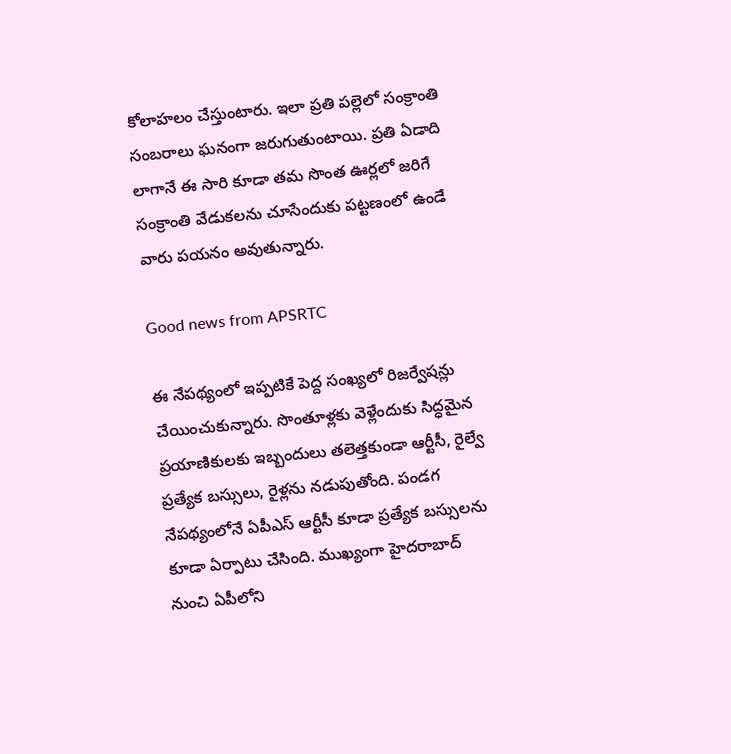కోలాహలం చేస్తుంటారు. ఇలా ప్రతి పల్లెలో సంక్రాంతి సంబరాలు ఘనంగా జరుగుతుంటాయి. ప్రతి ఏడాది లాగానే ఈ సారి కూడా తమ సొంత ఊర్లలో జరిగే సంక్రాంతి వేడుకలను చూసేందుకు పట్టణంలో ఉండే వారు పయనం అవుతున్నారు.

Good news from APSRTC

ఈ నేపథ్యంలో ఇప్పటికే పెద్ద సంఖ్యలో రిజర్వేషన్లు చేయించుకున్నారు. సొంతూళ్లకు వెళ్లేందుకు సిద్ధమైన ప్రయాణికులకు ఇబ్బందులు తలెత్తకుండా ఆర్టీసీ, రైల్వే ప్రత్యేక బస్సులు, రైళ్లను నడుపుతోంది. పండగ నేపథ్యంలోనే ఏపీఎస్ ఆర్టీసీ కూడా ప్రత్యేక బస్సులను కూడా ఏర్పాటు చేసింది. ముఖ్యంగా హైదరాబాద్ నుంచి ఏపీలోని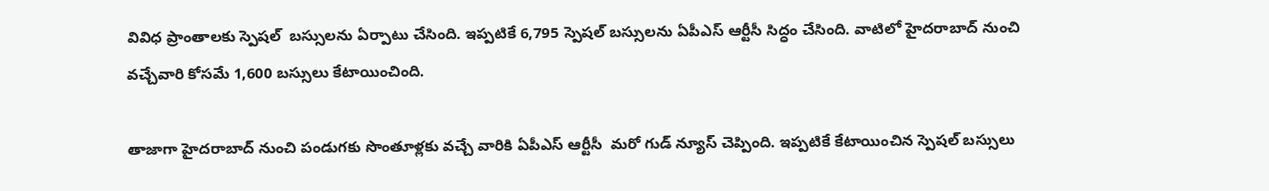వివిధ ప్రాంతాలకు స్పెషల్  బస్సులను ఏర్పాటు చేసింది. ఇప్పటికే 6,795 స్పెషల్ బస్సులను ఏపీఎస్ ఆర్టీసీ సిద్ధం చేసింది. వాటిలో హైదరాబాద్ నుంచి వచ్చేవారి కోసమే 1,600 బస్సులు కేటాయించింది.

తాజాగా హైదరాబాద్ నుంచి పండుగకు సొంతూళ్లకు వచ్చే వారికి ఏపీఎస్ ఆర్టీసీ  మరో గుడ్ న్యూస్ చెప్పింది. ఇప్పటికే కేటాయించిన స్పెషల్ బస్సులు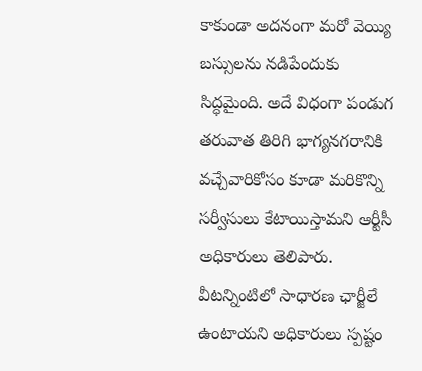కాకుండా అదనంగా మరో వెయ్యి బస్సులను నడిపేందుకు సిద్ధమైంది. అదే విధంగా పండుగ తరువాత తిరిగి భాగ్యనగరానికి వచ్చేవారికోసం కూడా మరికొన్ని సర్వీసులు కేటాయిస్తామని ఆర్టీసీ అధికారులు తెలిపారు. వీటన్నింటిలో సాధారణ ఛార్జీలే ఉంటాయని అధికారులు స్పష్టం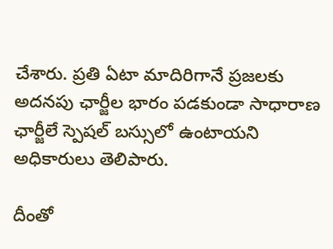చేశారు. ప్రతి ఏటా మాదిరిగానే ప్రజలకు అదనపు ఛార్జీల భారం పడకుండా సాధారాణ ఛార్జీలే స్పెషల్ బస్సులో ఉంటాయని అధికారులు తెలిపారు.

దీంతో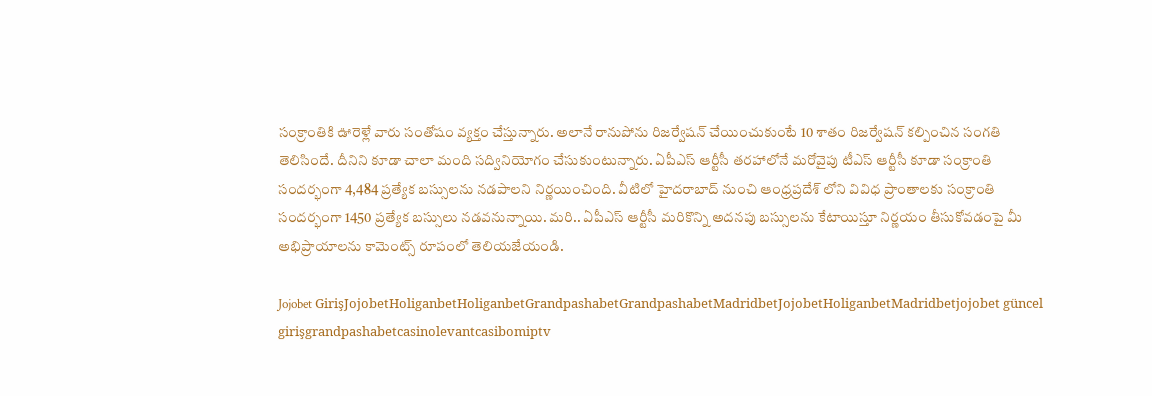సంక్రాంతికి ఊరెళ్లే వారు సంతోషం వ్యక్తం చేస్తున్నారు. అలానే రానుపోను రిజర్వేషన్ చేయించుకుంటే 10 శాతం రిజర్వేషన్ కల్పించిన సంగతి తెలిసిందే. దీనిని కూడా చాలా మంది సద్వినియోగం చేసుకుంటున్నారు. ఏపీఎస్ ఆర్టీసీ తరహాలోనే మరోవైపు టీఎస్ ఆర్టీసీ కూడా సంక్రాంతి సందర్భంగా 4,484 ప్రత్యేక బస్సులను నడపాలని నిర్ణయించింది. వీటిలో హైదరాబాద్ నుంచి ఆంధ్రప్రదేశ్ లోని వివిధ ప్రాంతాలకు సంక్రాంతి సందర్భంగా 1450 ప్రత్యేక బస్సులు నడవనున్నాయి. మరి.. ఏపీఎస్ ఆర్టీసీ మరికొన్ని అదనపు బస్సులను కేటాయిస్తూ నిర్ణయం తీసుకోవడంపై మీ అభిప్రాయాలను కామెంట్స్ రూపంలో తెలియజేయండి.

Jojobet GirişJojobetHoliganbetHoliganbetGrandpashabetGrandpashabetMadridbetJojobetHoliganbetMadridbetjojobet güncel girişgrandpashabetcasinolevantcasibomiptv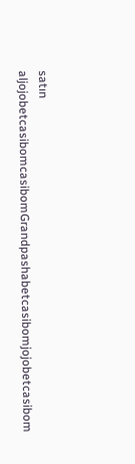satın aljojobetcasibomcasibomGrandpashabetcasibomjojobetcasibom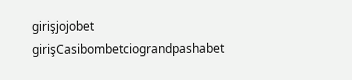girişjojobet girişCasibombetciograndpashabet